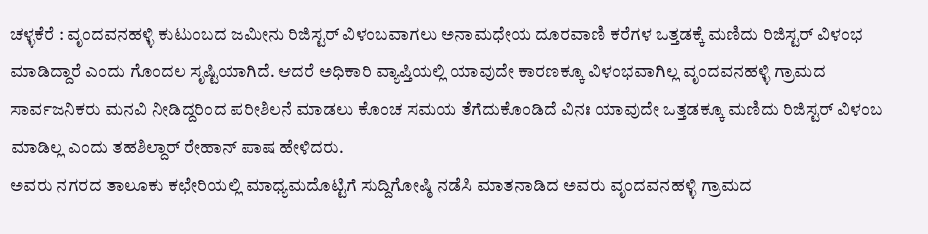ಚಳ್ಳಕೆರೆ : ವೃಂದವನಹಳ್ಳಿ ಕುಟುಂಬದ ಜಮೀನು ರಿಜಿಸ್ಟರ್ ವಿಳಂಬವಾಗಲು ಅನಾಮಧೇಯ ದೂರವಾಣಿ ಕರೆಗಳ ಒತ್ತಡಕ್ಕೆ ಮಣಿದು ರಿಜಿಸ್ಟರ್ ವಿಳಂಭ ಮಾಡಿದ್ದಾರೆ ಎಂದು ಗೊಂದಲ ಸೃಷ್ಟಿಯಾಗಿದೆ. ಆದರೆ ಅಧಿಕಾರಿ ವ್ಯಾಪ್ತಿಯಲ್ಲಿ ಯಾವುದೇ ಕಾರಣಕ್ಕೂ ವಿಳಂಭವಾಗಿಲ್ಲ ವೃಂದವನಹಳ್ಳಿ ಗ್ರಾಮದ ಸಾರ್ವಜನಿಕರು ಮನವಿ ನೀಡಿದ್ದರಿಂದ ಪರೀಶಿಲನೆ ಮಾಡಲು ಕೊಂಚ ಸಮಯ ತೆಗೆದುಕೊಂಡಿದೆ ವಿನಃ ಯಾವುದೇ ಒತ್ತಡಕ್ಕೂ ಮಣಿದು ರಿಜಿಸ್ಟರ್ ವಿಳಂಬ ಮಾಡಿಲ್ಲ ಎಂದು ತಹಶಿಲ್ದಾರ್ ರೇಹಾನ್ ಪಾಷ ಹೇಳಿದರು.
ಅವರು ನಗರದ ತಾಲೂಕು ಕಛೇರಿಯಲ್ಲಿ ಮಾಧ್ಯಮದೊಟ್ಟಿಗೆ ಸುದ್ದಿಗೋಷ್ಠಿ ನಡೆಸಿ ಮಾತನಾಡಿದ ಅವರು ವೃಂದವನಹಳ್ಳಿ ಗ್ರಾಮದ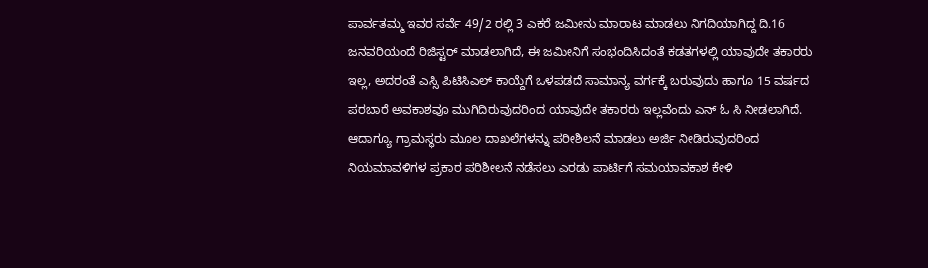ಪಾರ್ವತಮ್ಮ ಇವರ ಸರ್ವೆ 49/2 ರಲ್ಲಿ 3 ಎಕರೆ ಜಮೀನು ಮಾರಾಟ ಮಾಡಲು ನಿಗದಿಯಾಗಿದ್ದ ದಿ.16 ಜನವರಿಯಂದೆ ರಿಜಿಸ್ಟರ್ ಮಾಡಲಾಗಿದೆ, ಈ ಜಮೀನಿಗೆ ಸಂಭಂದಿಸಿದಂತೆ ಕಡತಗಳಲ್ಲಿ ಯಾವುದೇ ತಕಾರರು ಇಲ್ಲ, ಅದರಂತೆ ಎಸ್ಸಿ ಪಿಟಿಸಿಎಲ್ ಕಾಯ್ದೆಗೆ ಒಳಪಡದೆ ಸಾಮಾನ್ಯ ವರ್ಗಕ್ಕೆ ಬರುವುದು ಹಾಗೂ 15 ವರ್ಷದ ಪರಬಾರೆ ಅವಕಾಶವೂ ಮುಗಿದಿರುವುದರಿಂದ ಯಾವುದೇ ತಕಾರರು ಇಲ್ಲವೆಂದು ಎನ್ ಓ ಸಿ ನೀಡಲಾಗಿದೆ. ಆದಾಗ್ಯೂ ಗ್ರಾಮಸ್ಥರು ಮೂಲ ದಾಖಲೆಗಳನ್ನು ಪರೀಶಿಲನೆ ಮಾಡಲು ಅರ್ಜಿ ನೀಡಿರುವುದರಿಂದ ನಿಯಮಾವಳಿಗಳ ಪ್ರಕಾರ ಪರಿಶೀಲನೆ ನಡೆಸಲು ಎರಡು ಪಾರ್ಟಿಗೆ ಸಮಯಾವಕಾಶ ಕೇಳಿ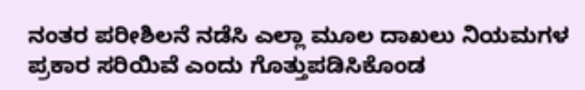ನಂತರ ಪರೀಶಿಲನೆ ನಡೆಸಿ ಎಲ್ಲಾ ಮೂಲ ದಾಖಲು ನಿಯಮಗಳ ಪ್ರಕಾರ ಸರಿಯಿವೆ ಎಂದು ಗೊತ್ತುಪಡಿಸಿಕೊಂಡ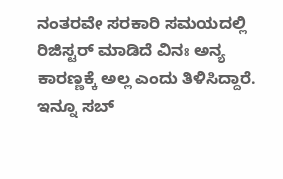ನಂತರವೇ ಸರಕಾರಿ ಸಮಯದಲ್ಲಿ ರಿಜಿಸ್ಟರ್ ಮಾಡಿದೆ ವಿನಃ ಅನ್ಯ ಕಾರಣ್ಣಕ್ಕೆ ಅಲ್ಲ ಎಂದು ತಿಳಿಸಿದ್ದಾರೆ.
ಇನ್ನೂ ಸಬ್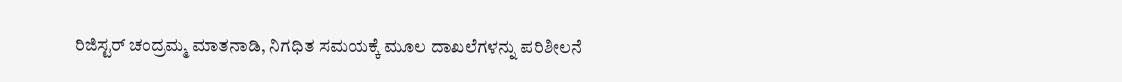ರಿಜಿಸ್ಟರ್ ಚಂದ್ರಮ್ಮ ಮಾತನಾಡಿ, ನಿಗಧಿತ ಸಮಯಕ್ಕೆ ಮೂಲ ದಾಖಲೆಗಳನ್ನು ಪರಿಶೀಲನೆ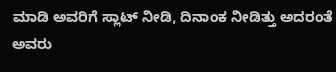ಮಾಡಿ ಅವರಿಗೆ ಸ್ಲಾಟ್ ನೀಡಿ, ದಿನಾಂಕ ನೀಡಿತ್ತು ಅದರಂತೆ ಅವರು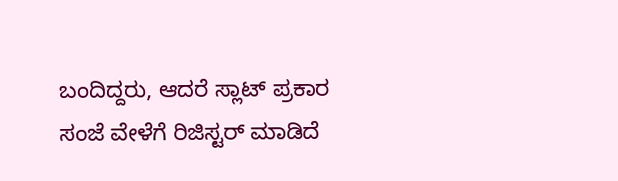ಬಂದಿದ್ದರು, ಆದರೆ ಸ್ಲಾಟ್ ಪ್ರಕಾರ ಸಂಜೆ ವೇಳೆಗೆ ರಿಜಿಸ್ಟರ್ ಮಾಡಿದೆ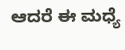ಆದರೆ ಈ ಮಧ್ಯೆ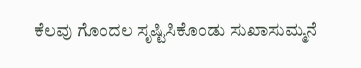ಕೆಲವು ಗೊಂದಲ ಸೃಷ್ಟಿಸಿಕೊಂಡು ಸುಖಾಸುಮ್ಮನೆ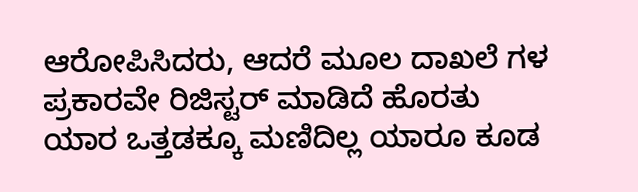ಆರೋಪಿಸಿದರು, ಆದರೆ ಮೂಲ ದಾಖಲೆ ಗಳ ಪ್ರಕಾರವೇ ರಿಜಿಸ್ಟರ್ ಮಾಡಿದೆ ಹೊರತು ಯಾರ ಒತ್ತಡಕ್ಕೂ ಮಣಿದಿಲ್ಲ ಯಾರೂ ಕೂಡ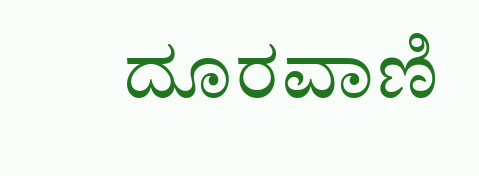ದೂರವಾಣಿ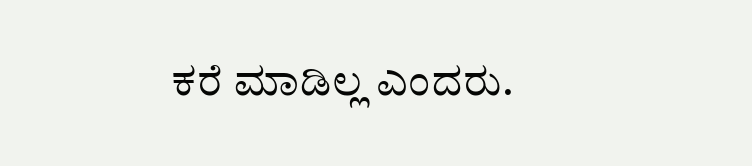ಕರೆ ಮಾಡಿಲ್ಲ ಎಂದರು.